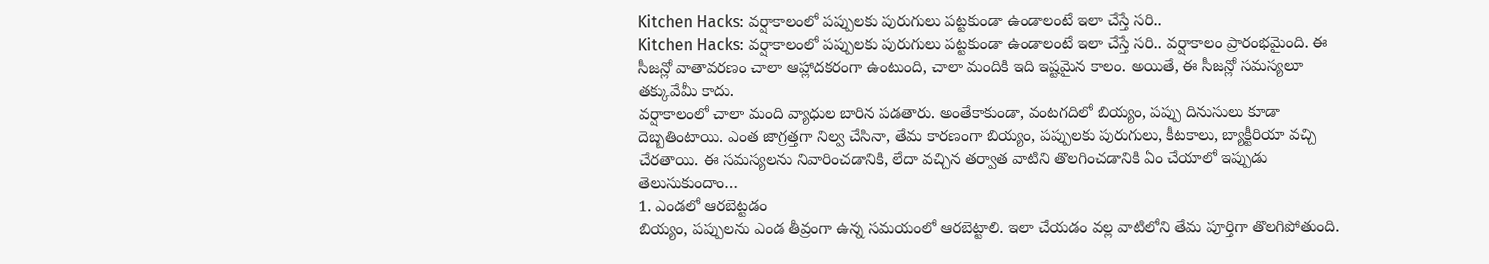Kitchen Hacks: వర్షాకాలంలో పప్పులకు పురుగులు పట్టకుండా ఉండాలంటే ఇలా చేస్తే సరి..
Kitchen Hacks: వర్షాకాలంలో పప్పులకు పురుగులు పట్టకుండా ఉండాలంటే ఇలా చేస్తే సరి.. వర్షాకాలం ప్రారంభమైంది. ఈ సీజన్లో వాతావరణం చాలా ఆహ్లాదకరంగా ఉంటుంది, చాలా మందికి ఇది ఇష్టమైన కాలం. అయితే, ఈ సీజన్లో సమస్యలూ తక్కువేమీ కాదు.
వర్షాకాలంలో చాలా మంది వ్యాధుల బారిన పడతారు. అంతేకాకుండా, వంటగదిలో బియ్యం, పప్పు దినుసులు కూడా దెబ్బతింటాయి. ఎంత జాగ్రత్తగా నిల్వ చేసినా, తేమ కారణంగా బియ్యం, పప్పులకు పురుగులు, కీటకాలు, బ్యాక్టీరియా వచ్చి చేరతాయి. ఈ సమస్యలను నివారించడానికి, లేదా వచ్చిన తర్వాత వాటిని తొలగించడానికి ఏం చేయాలో ఇప్పుడు తెలుసుకుందాం…
1. ఎండలో ఆరబెట్టడం
బియ్యం, పప్పులను ఎండ తీవ్రంగా ఉన్న సమయంలో ఆరబెట్టాలి. ఇలా చేయడం వల్ల వాటిలోని తేమ పూర్తిగా తొలగిపోతుంది.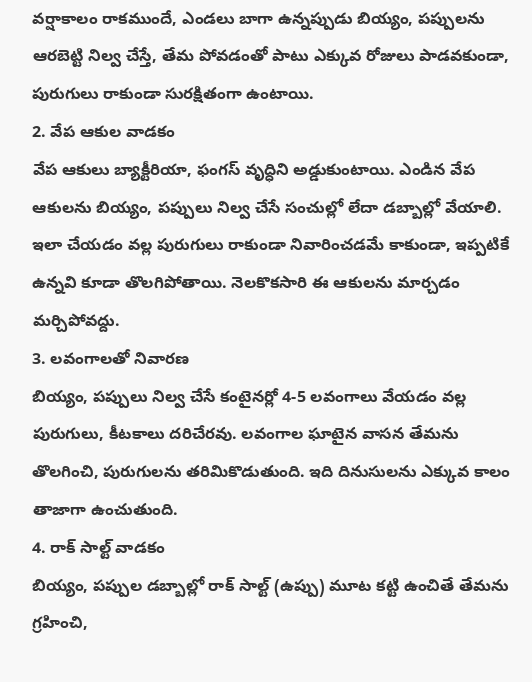వర్షాకాలం రాకముందే, ఎండలు బాగా ఉన్నప్పుడు బియ్యం, పప్పులను ఆరబెట్టి నిల్వ చేస్తే, తేమ పోవడంతో పాటు ఎక్కువ రోజులు పాడవకుండా, పురుగులు రాకుండా సురక్షితంగా ఉంటాయి.
2. వేప ఆకుల వాడకం
వేప ఆకులు బ్యాక్టీరియా, ఫంగస్ వృద్ధిని అడ్డుకుంటాయి. ఎండిన వేప ఆకులను బియ్యం, పప్పులు నిల్వ చేసే సంచుల్లో లేదా డబ్బాల్లో వేయాలి. ఇలా చేయడం వల్ల పురుగులు రాకుండా నివారించడమే కాకుండా, ఇప్పటికే ఉన్నవి కూడా తొలగిపోతాయి. నెలకొకసారి ఈ ఆకులను మార్చడం మర్చిపోవద్దు.
3. లవంగాలతో నివారణ
బియ్యం, పప్పులు నిల్వ చేసే కంటైనర్లో 4-5 లవంగాలు వేయడం వల్ల పురుగులు, కీటకాలు దరిచేరవు. లవంగాల ఘాటైన వాసన తేమను తొలగించి, పురుగులను తరిమికొడుతుంది. ఇది దినుసులను ఎక్కువ కాలం తాజాగా ఉంచుతుంది.
4. రాక్ సాల్ట్ వాడకం
బియ్యం, పప్పుల డబ్బాల్లో రాక్ సాల్ట్ (ఉప్పు) మూట కట్టి ఉంచితే తేమను గ్రహించి,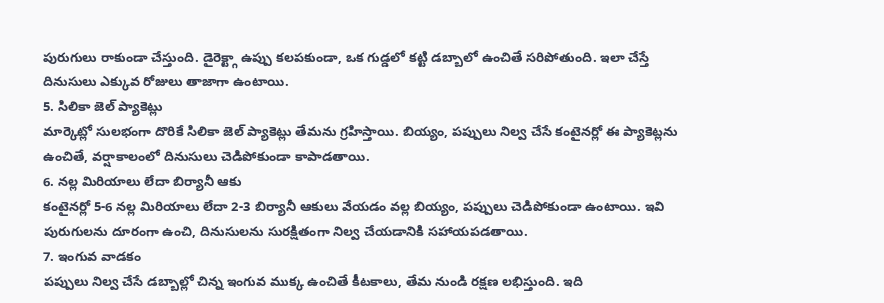పురుగులు రాకుండా చేస్తుంది. డైరెక్ట్గా ఉప్పు కలపకుండా, ఒక గుడ్డలో కట్టి డబ్బాలో ఉంచితే సరిపోతుంది. ఇలా చేస్తే దినుసులు ఎక్కువ రోజులు తాజాగా ఉంటాయి.
5. సిలికా జెల్ ప్యాకెట్లు
మార్కెట్లో సులభంగా దొరికే సిలికా జెల్ ప్యాకెట్లు తేమను గ్రహిస్తాయి. బియ్యం, పప్పులు నిల్వ చేసే కంటైనర్లో ఈ ప్యాకెట్లను ఉంచితే, వర్షాకాలంలో దినుసులు చెడిపోకుండా కాపాడతాయి.
6. నల్ల మిరియాలు లేదా బిర్యానీ ఆకు
కంటైనర్లో 5-6 నల్ల మిరియాలు లేదా 2-3 బిర్యానీ ఆకులు వేయడం వల్ల బియ్యం, పప్పులు చెడిపోకుండా ఉంటాయి. ఇవి పురుగులను దూరంగా ఉంచి, దినుసులను సురక్షితంగా నిల్వ చేయడానికి సహాయపడతాయి.
7. ఇంగువ వాడకం
పప్పులు నిల్వ చేసే డబ్బాల్లో చిన్న ఇంగువ ముక్క ఉంచితే కీటకాలు, తేమ నుండి రక్షణ లభిస్తుంది. ఇది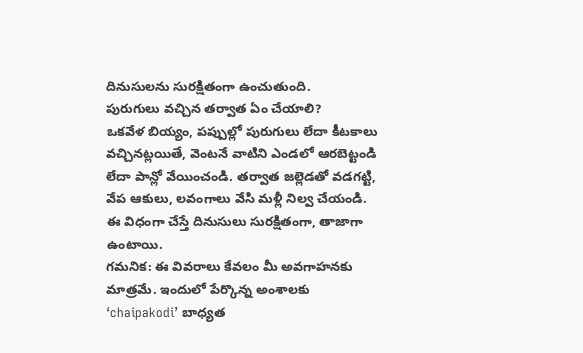దినుసులను సురక్షితంగా ఉంచుతుంది.
పురుగులు వచ్చిన తర్వాత ఏం చేయాలి?
ఒకవేళ బియ్యం, పప్పుల్లో పురుగులు లేదా కీటకాలు వచ్చినట్లయితే, వెంటనే వాటిని ఎండలో ఆరబెట్టండి లేదా పాన్లో వేయించండి. తర్వాత జల్లెడతో వడగట్టి, వేప ఆకులు, లవంగాలు వేసి మళ్లీ నిల్వ చేయండి. ఈ విధంగా చేస్తే దినుసులు సురక్షితంగా, తాజాగా ఉంటాయి.
గమనిక: ఈ వివరాలు కేవలం మీ అవగాహనకు మాత్రమే. ఇందులో పేర్కొన్న అంశాలకు ‘chaipakodi’ బాధ్యత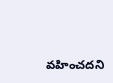వహించదని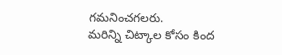గమనించగలరు.
మరిన్ని చిట్కాల కోసం కింద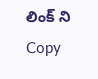లింక్ ని Copy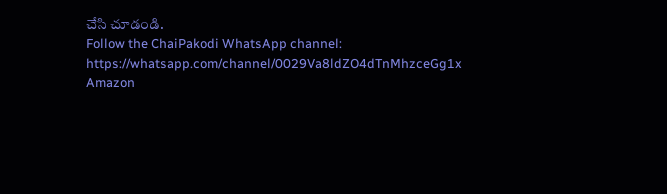చేసి చూడండి.
Follow the ChaiPakodi WhatsApp channel:
https://whatsapp.com/channel/0029Va8ldZO4dTnMhzceGg1x
Amazon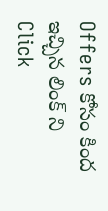Offers కోసం కింద ఇచ్చిన లింక్ ని Click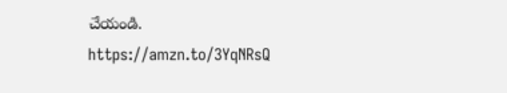చేయండి.
https://amzn.to/3YqNRsQ